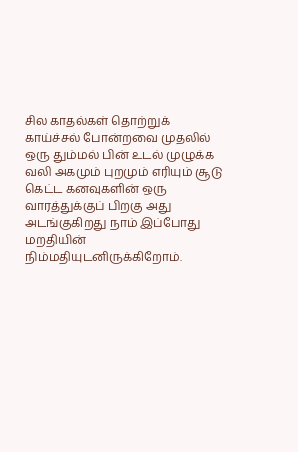சில காதல்கள் தொற்றுக் காய்ச்சல் போன்றவை முதலில் ஒரு தும்மல் பின் உடல் முழுக்க வலி அகமும் புறமும் எரியும் சூடு கெட்ட கனவுகளின் ஒரு வாரத்துக்குப் பிறகு அது அடங்குகிறது நாம் இப்போது மறதியின் நிம்மதியுடனிருக்கிறோம்.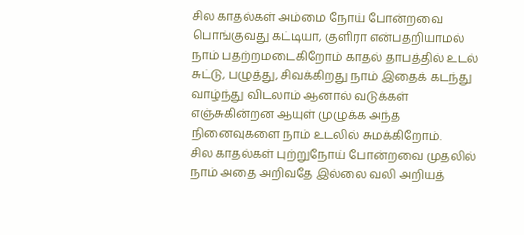சில காதல்கள் அம்மை நோய் போன்றவை பொங்குவது கட்டியா, குளிரா என்பதறியாமல் நாம் பதற்றமடைகிறோம் காதல் தாபத்தில் உடல் சுட்டு, பழுத்து, சிவக்கிறது நாம் இதைக் கடந்து வாழ்ந்து விடலாம் ஆனால் வடுக்கள் எஞ்சுகின்றன ஆயுள் முழுக்க அந்த நினைவுகளை நாம் உடலில் சுமக்கிறோம்.
சில காதல்கள் புற்றுநோய் போன்றவை முதலில் நாம் அதை அறிவதே இல்லை வலி அறியத்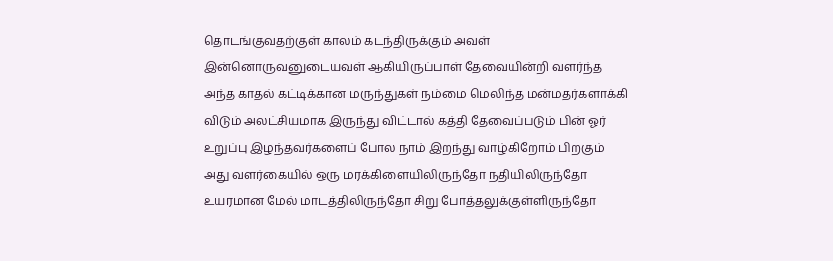தொடங்குவதற்குள் காலம் கடந்திருக்கும் அவள் இன்னொருவனுடையவள் ஆகியிருப்பாள் தேவையின்றி வளர்ந்த அந்த காதல் கட்டிக்கான மருந்துகள் நம்மை மெலிந்த மன்மதர்களாக்கி விடும் அலட்சியமாக இருந்து விட்டால் கத்தி தேவைப்படும் பின் ஓர் உறுப்பு இழந்தவர்களைப் போல நாம் இறந்து வாழ்கிறோம் பிறகும் அது வளர்கையில் ஒரு மரக்கிளையிலிருந்தோ நதியிலிருந்தோ உயரமான மேல் மாடத்திலிருந்தோ சிறு போத்தலுக்குள்ளிருந்தோ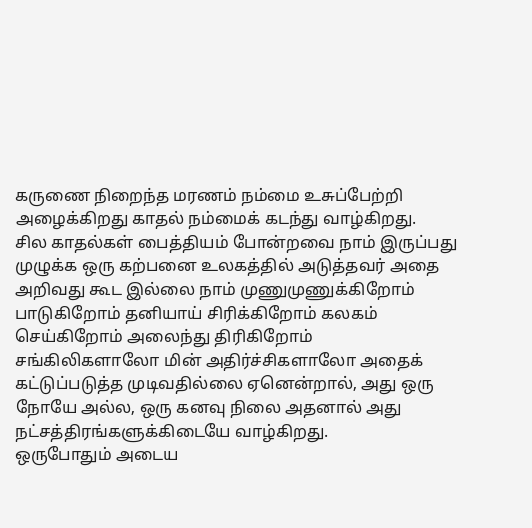கருணை நிறைந்த மரணம் நம்மை உசுப்பேற்றி அழைக்கிறது காதல் நம்மைக் கடந்து வாழ்கிறது.
சில காதல்கள் பைத்தியம் போன்றவை நாம் இருப்பது முழுக்க ஒரு கற்பனை உலகத்தில் அடுத்தவர் அதை அறிவது கூட இல்லை நாம் முணுமுணுக்கிறோம் பாடுகிறோம் தனியாய் சிரிக்கிறோம் கலகம் செய்கிறோம் அலைந்து திரிகிறோம் சங்கிலிகளாலோ மின் அதிர்ச்சிகளாலோ அதைக் கட்டுப்படுத்த முடிவதில்லை ஏனென்றால், அது ஒரு நோயே அல்ல, ஒரு கனவு நிலை அதனால் அது நட்சத்திரங்களுக்கிடையே வாழ்கிறது.
ஒருபோதும் அடைய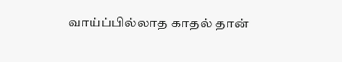வாய்ப்பில்லாத காதல் தான்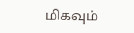மிகவும்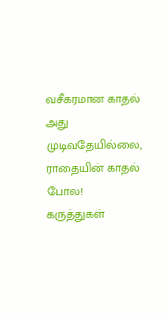வசீகரமான காதல் அது முடிவதேயில்லை, ராதையின் காதல் போல!
கருத்துகள்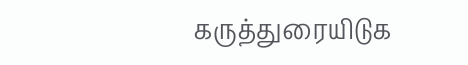கருத்துரையிடுக